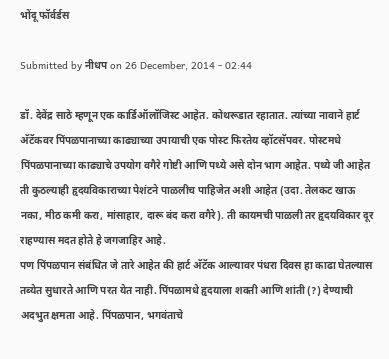भोंदू फॉर्वर्डस

Submitted by नीधप on 26 December, 2014 - 02:44

डॉ. देवेंद्र साठे म्हणून एक कार्डिऑलॉजिस्ट आहेत. कोथरूडात रहातात. त्यांच्या नावाने हार्ट अ‍ॅटॅकवर पिंपळपानाच्या काढ्याच्या उपायाची एक पोस्ट फिरतेय व्हॉटसॅपवर. पोस्टमधे पिंपळपानाच्या काढ्याचे उपयोग वगैरे गोष्टी आणि पथ्ये असे दोन भाग आहेत. पथ्ये जी आहेत ती कुठल्याही हृदयविकाराच्या पेशंटने पाळलीच पाहिजेत अशी आहेत (उदा. तेलकट खाऊ नका, मीठ कमी करा, मांसाहार, दारू बंद करा वगैरे). ती कायमची पाळली तर हृदयविकार दूर राहण्यास मदत होते हे जगजाहिर आहे.
पण पिंपळपान संबंधित जे तारे आहेत की हार्ट अ‍ॅटॅक आल्यावर पंधरा दिवस हा काढा घेतल्यास तब्येत सुधारते आणि परत येत नाही. पिंपळामधे हृदयाला शक्ती आणि शांती (?) देण्याची अदभुत क्षमता आहे. पिंपळपान, भगवंताचे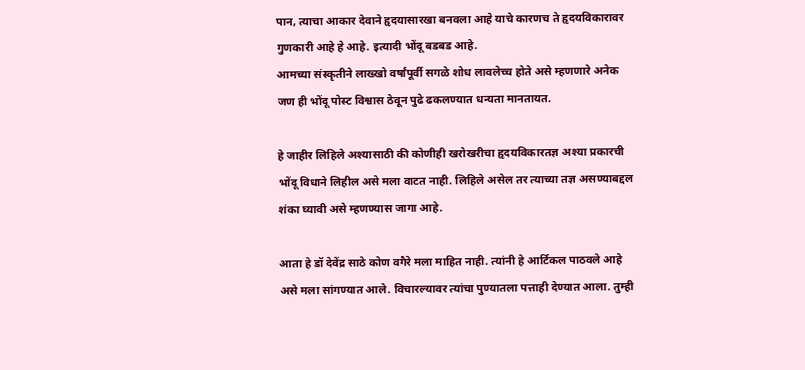पान, त्याचा आकार देवाने हृदयासारखा बनवला आहे याचे कारणच ते हृदयविकारावर गुणकारी आहे हे आहे. इत्यादी भोंदू बडबड आहे.
आमच्या संस्कृतीने लाख्खो वर्षांपूर्वी सगळे शोध लावलेच्च होते असे म्हणणारे अनेक जण ही भोंदू पोस्ट विश्वास ठेवून पुढे ढकलण्यात धन्यता मानतायत.

हे जाहीर लिहिले अश्यासाठी की कोणीही खरोखरीचा हृदयविकारतज्ञ अश्या प्रकारची भोंदू विधाने लिहील असे मला वाटत नाही. लिहिले असेल तर त्याच्या तज्ञ असण्याबद्दल शंका घ्यावी असे म्हणण्यास जागा आहे.

आता हे डॉ देवेंद्र साठे कोण वगैरे मला माहित नाही. त्यांनी हे आर्टिकल पाठवले आहे असे मला सांगण्यात आले. विचारल्यावर त्यांचा पुण्यातला पत्ताही देण्यात आला. तुम्ही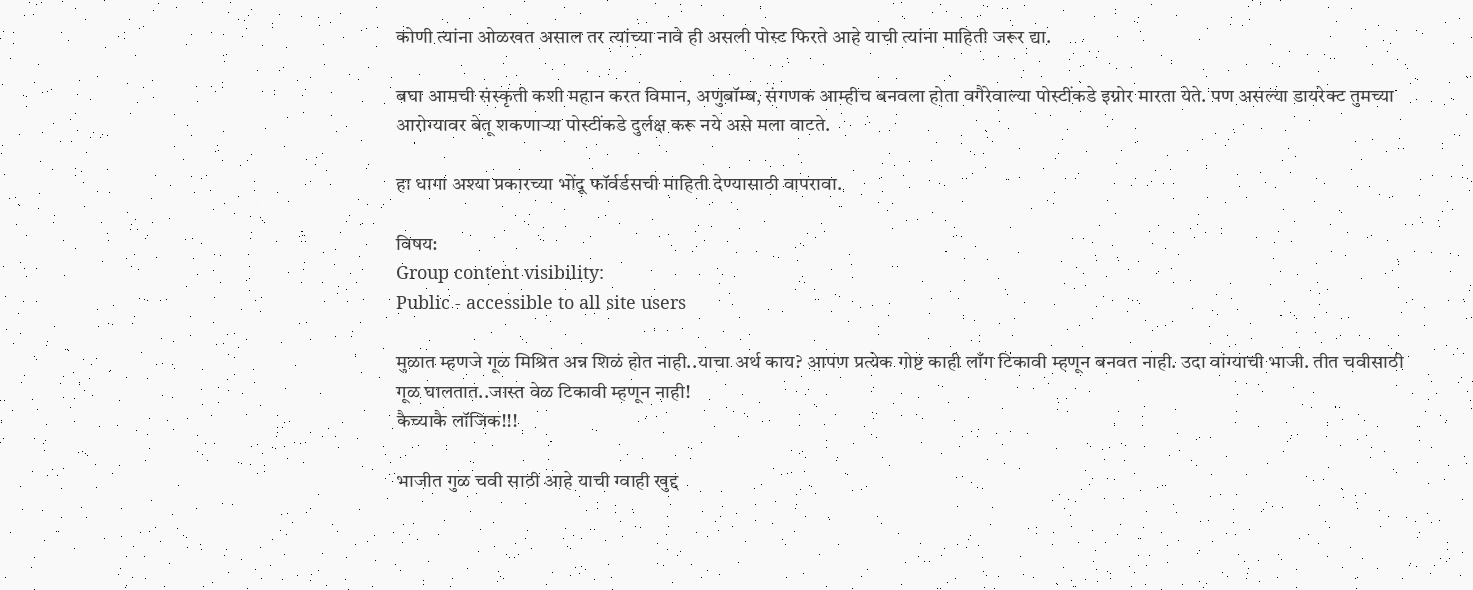कोणी त्यांना ओळखत असाल तर त्यांच्या नावे ही असली पोस्ट फिरते आहे याची त्यांना माहिती जरूर द्या.

बघा आमची संस्कृती कशी महान करत विमान, अणुबॉम्ब, संगणक आम्हीच बनवला होता वगैरेवाल्या पोस्टींकडे इग्नोर मारता येते. पण असल्या डायरेक्ट तुमच्या आरोग्यावर बेतू शकणार्‍या पोस्टींकडे दुर्लक्ष करू नये असे मला वाटते.

हा धागा अश्या प्रकारच्या भोंदू फॉर्वर्डसची माहिती देण्यासाठी वापरावा.

विषय:
Group content visibility:
Public - accessible to all site users

मुळात म्हणजे गूळ मिश्रित अन्न शिळं होत नाही..याचा अर्थ काय? आपण प्रत्येक गोष्ट काही लाँग टिकावी म्हणून बनवत नाही. उदा वांग्याची भाजी. तीत चवीसाठी गूळ घालतात..जास्त वेळ टिकावी म्हणून नाही!
कैच्याकै लॉजिक!!!

भाजीत गुळ चवी साठी आहे याची ग्वाही खुद्द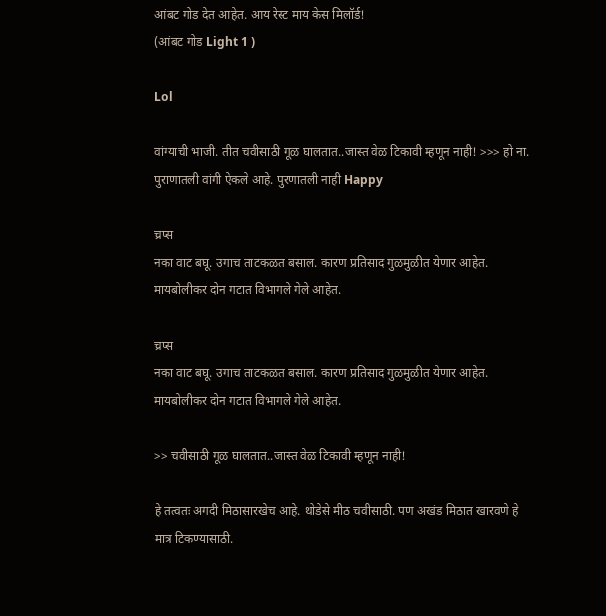आंबट गोड देत आहेत. आय रेस्ट माय केस मिलॉर्ड!
(आंबट गोड Light 1 )

Lol

वांग्याची भाजी. तीत चवीसाठी गूळ घालतात..जास्त वेळ टिकावी म्हणून नाही! >>> हो ना. पुराणातली वांगी ऐकले आहे. पुरणातली नाही Happy

च्रप्स
नका वाट बघू. उगाच ताटकळत बसाल. कारण प्रतिसाद गुळमुळीत येणार आहेत. मायबोलीकर दोन गटात विभागले गेले आहेत.

च्रप्स
नका वाट बघू. उगाच ताटकळत बसाल. कारण प्रतिसाद गुळमुळीत येणार आहेत. मायबोलीकर दोन गटात विभागले गेले आहेत.

>> चवीसाठी गूळ घालतात..जास्त वेळ टिकावी म्हणून नाही!

हे तत्वतः अगदी मिठासारखेच आहे. थोडेसे मीठ चवीसाठी. पण अखंड मिठात खारवणे हे मात्र टिकण्यासाठी.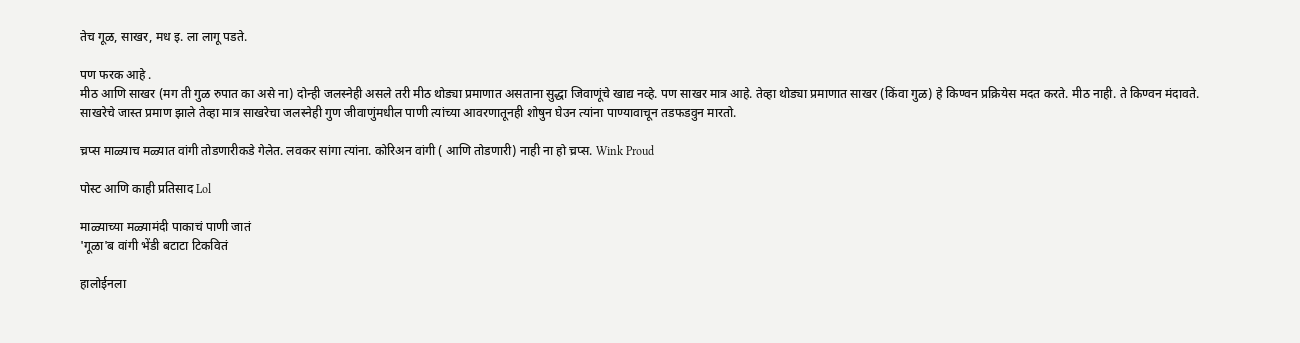तेच गूळ, साखर, मध इ. ला लागू पडते.

पण फरक आहे .
मीठ आणि साखर (मग ती गुळ रुपात का असे ना) दोन्ही जलस्नेही असले तरी मीठ थोड्या प्रमाणात असताना सुद्धा जिवाणूंचे खाद्य नव्हे. पण साखर मात्र आहे. तेव्हा थोड्या प्रमाणात साखर (किंवा गुळ) हे किण्वन प्रक्रियेस मदत करते. मीठ नाही. ते किण्वन मंदावते.
साखरेचे जास्त प्रमाण झाले तेव्हा मात्र साखरेचा जलस्नेही गुण जीवाणुंमधील पाणी त्यांच्या आवरणातूनही शोषुन घेउन त्यांना पाण्यावाचून तडफडवुन मारतो.

च्रप्स माळ्याच मळ्यात वांगी तोडणारीकडे गेलेत. लवकर सांगा त्यांना. कोरिअन वांगी ( आणि तोडणारी) नाही ना हो च्रप्स. Wink Proud

पोस्ट आणि काही प्रतिसाद Lol

माळ्याच्या मळ्यामंदी पाकाचं पाणी जातं
'गूळा'ब वांगी भेंडी बटाटा टिकवितं

हालोईनला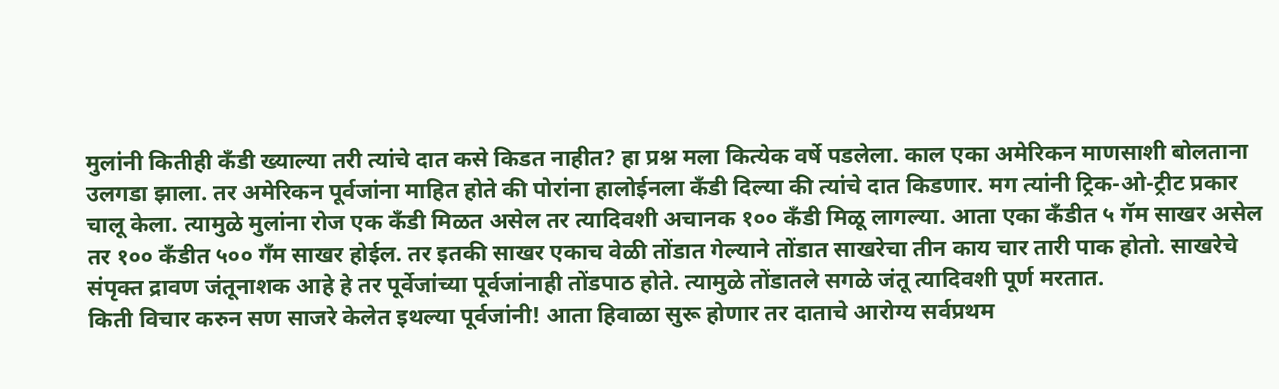मुलांनी कितीही कँडी ख्याल्या तरी त्यांचे दात कसे किडत नाहीत? हा प्रश्न मला कित्येक वर्षे पडलेला. काल एका अमेरिकन माणसाशी बोलताना उलगडा झाला. तर अमेरिकन पूर्वजांना माहित होते की पोरांना हालोईनला कँडी दिल्या की त्यांचे दात किडणार. मग त्यांनी ट्रिक-ओ-ट्रीट प्रकार चालू केला. त्यामुळे मुलांना रोज एक कँडी मिळत असेल तर त्यादिवशी अचानक १०० कँडी मिळू लागल्या. आता एका कँडीत ५ गॅम साखर असेल तर १०० कँडीत ५०० गँम साखर होईल. तर इतकी साखर एकाच वेळी तोंडात गेल्याने तोंडात साखरेचा तीन काय चार तारी पाक होतो. साखरेचे संपृक्त द्रावण जंतूनाशक आहे हे तर पूर्वेजांच्या पूर्वजांनाही तोंडपाठ होते. त्यामुळे तोंडातले सगळे जंतू त्यादिवशी पूर्ण मरतात.
किती विचार करुन सण साजरे केलेत इथल्या पूर्वजांनी! आता हिवाळा सुरू होणार तर दाताचे आरोग्य सर्वप्रथम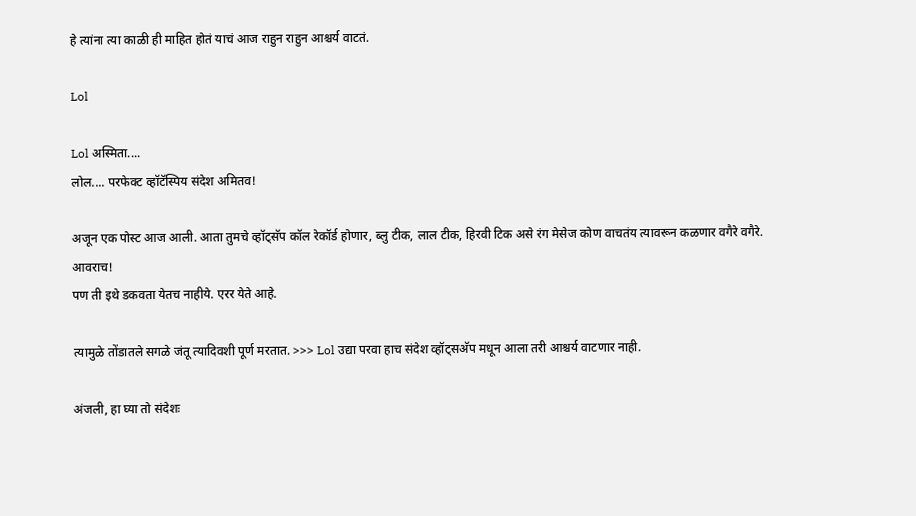हे त्यांना त्या काळी ही माहित होतं याचं आज राहुन राहुन आश्चर्य वाटतं.

Lol

Lol अस्मिता....
लोल.... परफेक्ट व्हॉटॅस्पिय संदेश अमितव!

अजून एक पोस्ट आज आली. आता तुमचे व्हॉट्सॅप कॉल रेकॉर्ड होणार, ब्लु टीक, लाल टीक, हिरवी टिक असे रंग मेसेज कोण वाचतंय त्यावरून कळणार वगैरे वगैरे. आवराच!
पण ती इथे डकवता येतच नाहीये. एरर येते आहे.

त्यामुळे तोंडातले सगळे जंतू त्यादिवशी पूर्ण मरतात. >>> Lol उद्या परवा हाच संदेश व्हॉट्सअ‍ॅप मधून आला तरी आश्चर्य वाटणार नाही.

अंजली, हा घ्या तो संदेशः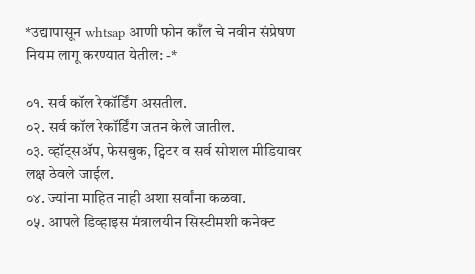*उद्यापासून whtsap आणी फोन काँल चे नवीन संप्रेषण नियम लागू करण्यात येतील: -*

०१. सर्व कॉल रेकॉर्डिंग असतील.
०२. सर्व कॉल रेकॉर्डिंग जतन केले जातील.
०३. व्हॉट्सअ‍ॅप, फेसबुक, ट्विटर व सर्व सोशल मीडियावर लक्ष ठेवले जाईल.
०४. ज्यांना माहित नाही अशा सर्वांना कळवा.
०५. आपले डिव्हाइस मंत्रालयीन सिस्टीमशी कनेक्ट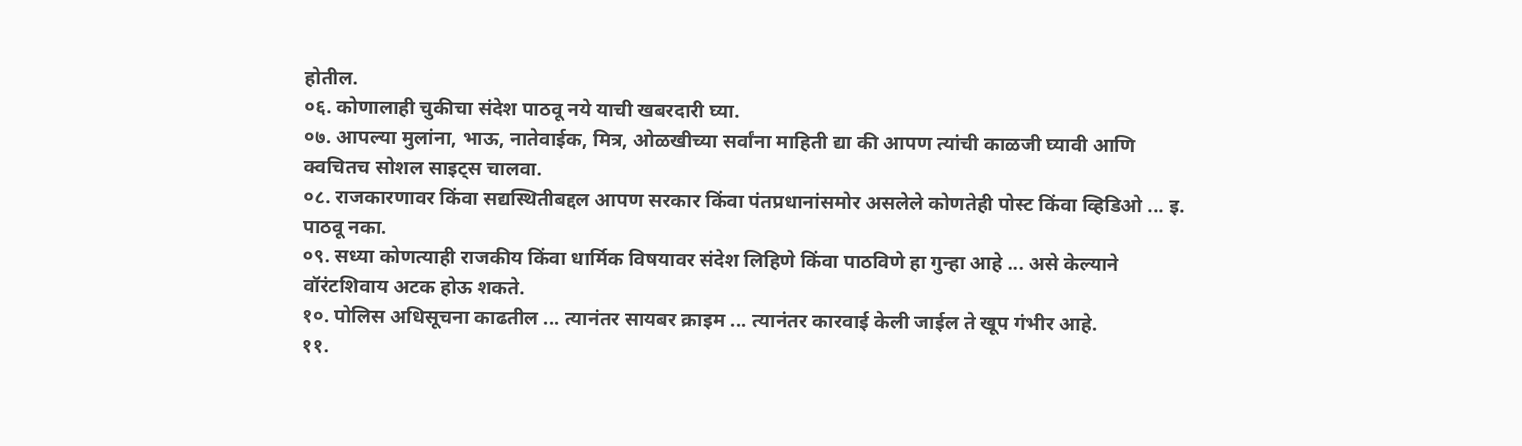होतील.
०६. कोणालाही चुकीचा संदेश पाठवू नये याची खबरदारी घ्या.
०७. आपल्या मुलांना, भाऊ, नातेवाईक, मित्र, ओळखीच्या सर्वांना माहिती द्या की आपण त्यांची काळजी घ्यावी आणि क्वचितच सोशल साइट्स चालवा.
०८. राजकारणावर किंवा सद्यस्थितीबद्दल आपण सरकार किंवा पंतप्रधानांसमोर असलेले कोणतेही पोस्ट किंवा व्हिडिओ ... इ. पाठवू नका.
०९. सध्या कोणत्याही राजकीय किंवा धार्मिक विषयावर संदेश लिहिणे किंवा पाठविणे हा गुन्हा आहे ... असे केल्याने वॉरंटशिवाय अटक होऊ शकते.
१०. पोलिस अधिसूचना काढतील ... त्यानंतर सायबर क्राइम ... त्यानंतर कारवाई केली जाईल ते खूप गंभीर आहे.
११.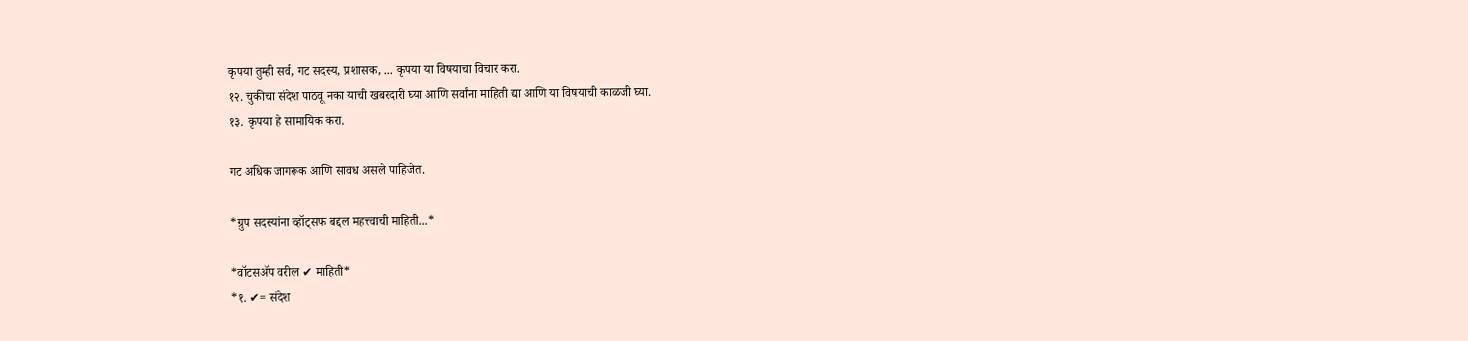कृपया तुम्ही सर्व, गट सदस्य, प्रशासक, ... कृपया या विषयाचा विचार करा.
१२. चुकीचा संदेश पाठवू नका याची खबरदारी घ्या आणि सर्वांना माहिती द्या आणि या विषयाची काळजी घ्या.
१३. कृपया हे सामायिक करा.

गट अधिक जागरूक आणि सावध असले पाहिजेत.

*ग्रुप सदस्यांना व्हॉट्सफ बद्दल महत्त्वाची माहिती...*

*वॉटसॲप वरील ✔ माहिती*
*१. ✔= संदेश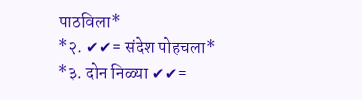पाठविला*
*२. ✔✔= संदेश पोहचला*
*३. दोन निळ्या ✔✔=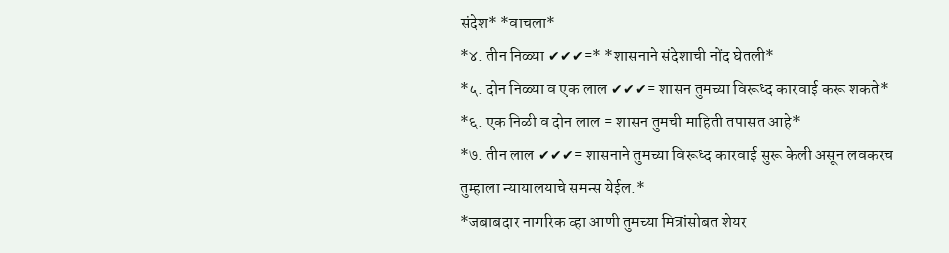संदेश* *वाचला*
*४. तीन निळ्या ✔✔✔=* *शासनाने संदेशाची नोंद घेतली*
*५. दोन निळ्या व एक लाल ✔✔✔= शासन तुमच्या विरूध्द कारवाई करू शकते*
*६. एक निळी व दोन लाल = शासन तुमची माहिती तपासत आहे*
*७. तीन लाल ✔✔✔= शासनाने तुमच्या विरूध्द कारवाई सुरू केली असून लवकरच तुम्हाला न्यायालयाचे समन्स येईल.*
*जबाबदार नागरिक व्हा आणी तुमच्या मित्रांसोबत शेयर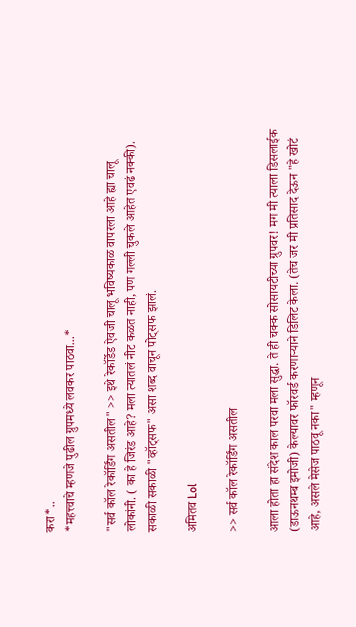करा*..
*महत्त्वाचे म्हणजे पुढील ग्रुपमध्ये लवकर पाठवा...*

"सर्व कॉल रेकॉर्डिंग असतील" >> इथे रेकॉर्डेड ऐवजी चालू भविष्यकाळ वापरला आहे ह्या चालू लोकांनी. ( का हे जिरंड आहे? मला त्यातलं नीट कळत नाही, पण गल्ली चुकले आहेत एवढं नक्की).
सकाळी सकाळी "व्हॉट्सफ" असा शब्द वाचून पोट्सफ झालं.

अमितव Lol

>> सर्व कॉल रेकॉर्डिंग असतील

आला होता हा संदेश काल परवा मला सुद्धा. ते ही चक्क सोसायटीच्या ग्रुपवर! मग मी त्याला डिसलाईक (डाऊनथम्ब इमोजी) केल्यावर फॉरवर्ड करणाऱ्याने डिलिट केला. (तेच जर मी प्रतिसाद देऊन "हे खोटं आहे, असले मेसेज पाठवू नका" म्हणून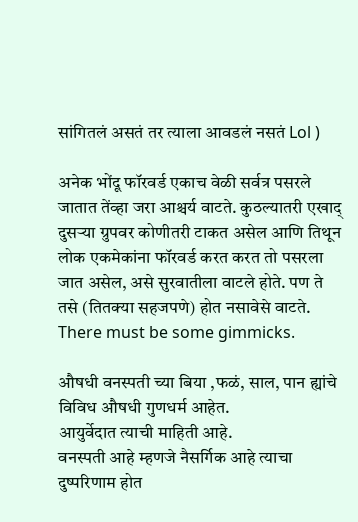सांगितलं असतं तर त्याला आवडलं नसतं Lol )

अनेक भोंदू फॉरवर्ड एकाच वेळी सर्वत्र पसरले जातात तेंव्हा जरा आश्चर्य वाटते. कुठल्यातरी एखाद् दुसऱ्या ग्रुपवर कोणीतरी टाकत असेल आणि तिथून लोक एकमेकांना फॉरवर्ड करत करत तो पसरला जात असेल, असे सुरवातीला वाटले होते. पण ते तसे (तितक्या सहजपणे) होत नसावेसे वाटते. There must be some gimmicks.

औषधी वनस्पती च्या बिया ,फळं, साल, पान ह्यांचे विविध औषधी गुणधर्म आहेत.
आयुर्वेदात त्याची माहिती आहे.
वनस्पती आहे म्हणजे नैसर्गिक आहे त्याचा दुष्परिणाम होत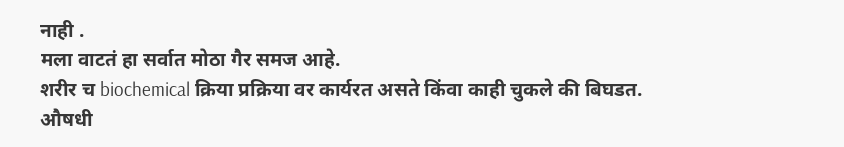नाही .
मला वाटतं हा सर्वात मोठा गैर समज आहे.
शरीर च biochemical क्रिया प्रक्रिया वर कार्यरत असते किंवा काही चुकले की बिघडत.
औषधी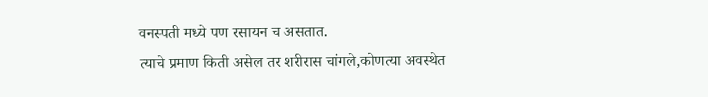वनस्पती मध्ये पण रसायन च असतात.
त्याचे प्रमाण किती असेल तर शरीरास चांगले,कोणत्या अवस्थेत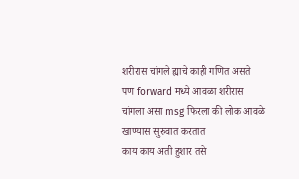शरीरास चांगले ह्याचे काही गणित असते
पण forward मध्ये आवळा शरीरास चांगला असा msg फिरला की लोक आवळे खाण्यास सुरुवात करतात
काय काय अती हुशार तसे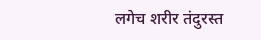लगेच शरीर तंदुरस्त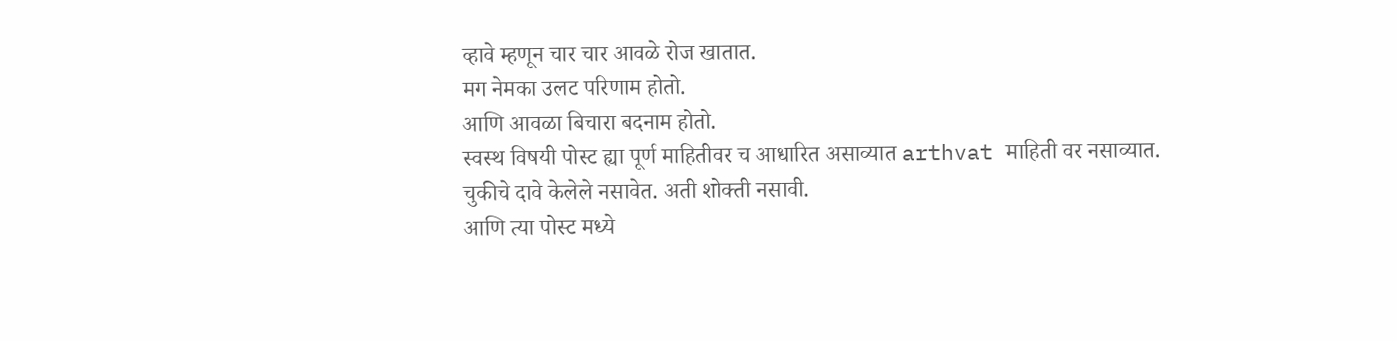व्हावे म्हणून चार चार आवळे रोज खातात.
मग नेमका उलट परिणाम होतो.
आणि आवळा बिचारा बदनाम होतो.
स्वस्थ विषयी पोस्ट ह्या पूर्ण माहितीवर च आधारित असाव्यात arthvat माहिती वर नसाव्यात.
चुकीचे दावे केलेले नसावेत. अती शोक्ती नसावी.
आणि त्या पोस्ट मध्ये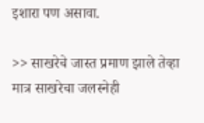इशारा पण असावा.

>> साखरेचे जास्त प्रमाण झाले तेव्हा मात्र साखरेचा जलस्नेही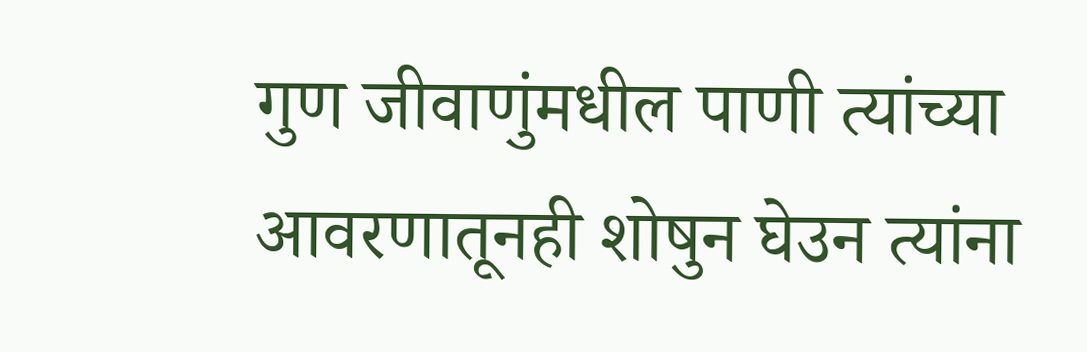गुण जीवाणुंमधील पाणी त्यांच्या आवरणातूनही शोषुन घेउन त्यांना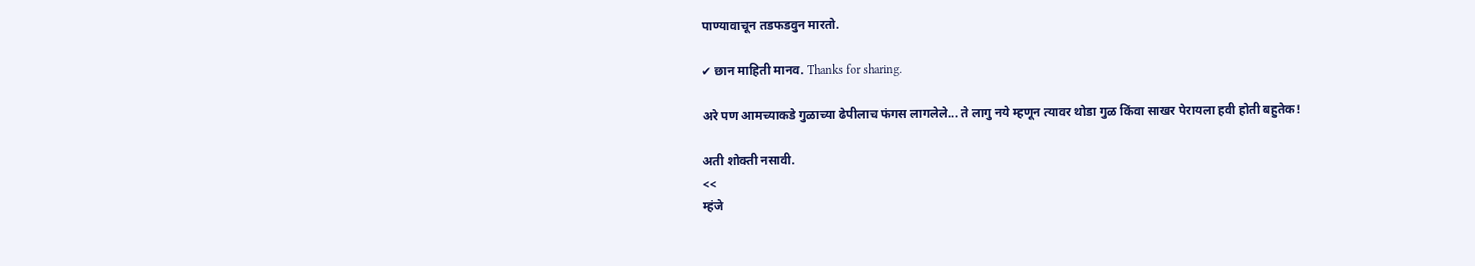पाण्यावाचून तडफडवुन मारतो.

✔ छान माहिती मानव. Thanks for sharing.

अरे पण आमच्याकडे गुळाच्या ढेपीलाच फंगस लागलेले... ते लागु नये म्हणून त्यावर थोडा गुळ किंवा साखर पेरायला हवी होती बहुतेक!

अती शोक्ती नसावी.
<<
म्हंजे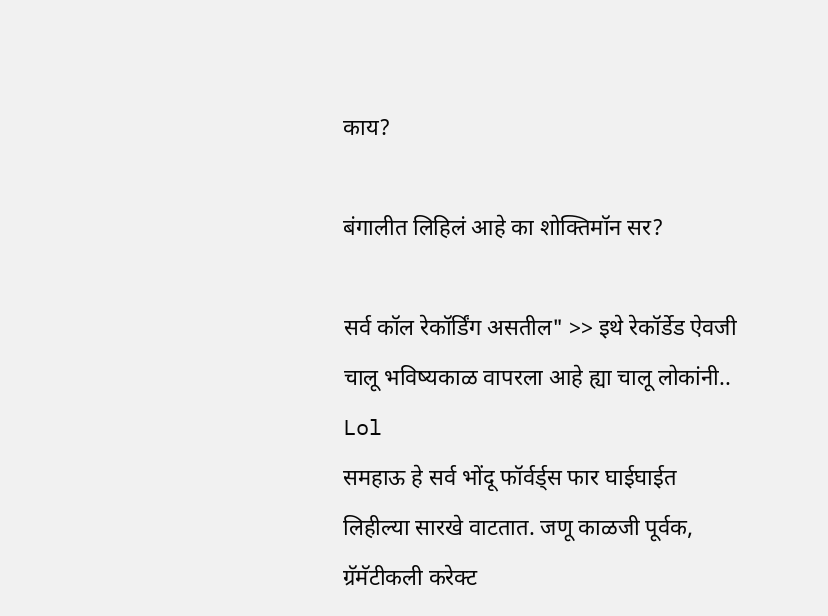काय?

बंगालीत लिहिलं आहे का शोक्तिमॉन सर?

सर्व कॉल रेकॉर्डिंग असतील" >> इथे रेकॉर्डेड ऐवजी चालू भविष्यकाळ वापरला आहे ह्या चालू लोकांनी..
Lol
समहाऊ हे सर्व भोंदू फॉर्वर्ड्स फार घाईघाईत लिहील्या सारखे वाटतात. जणू काळजी पूर्वक, ग्रॅमॅटीकली करेक्ट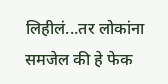लिहीलं...तर लोकांना समजेल की हे फेक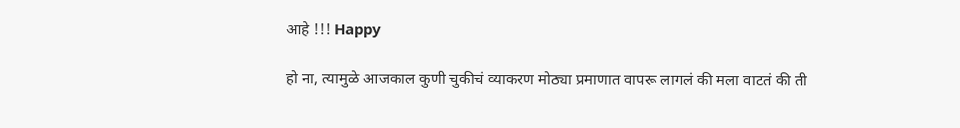आहे !!! Happy

हो ना, त्यामुळे आजकाल कुणी चुकीचं व्याकरण मोठ्या प्रमाणात वापरू लागलं की मला वाटतं की ती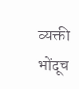व्यक्ती भोंदूच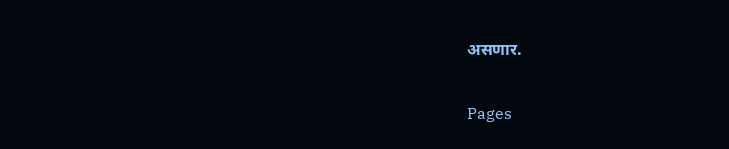असणार.

Pages